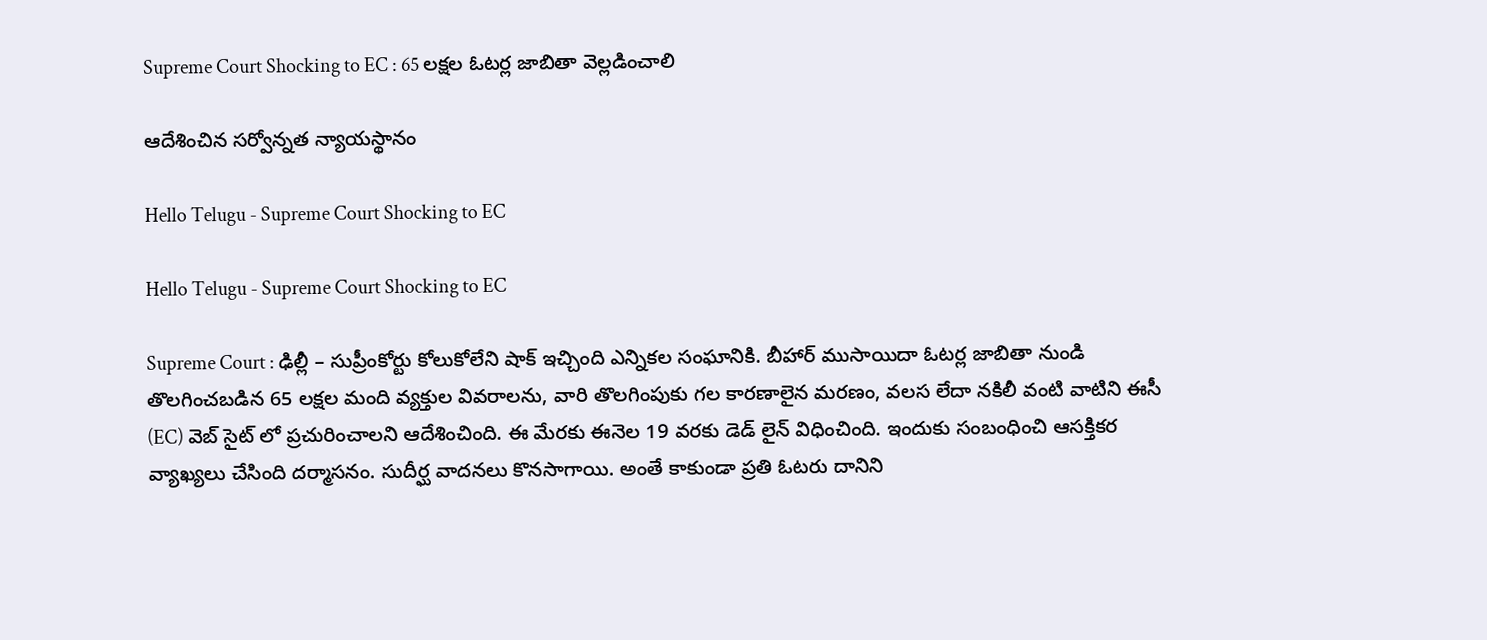Supreme Court Shocking to EC : 65 ల‌క్ష‌ల ఓట‌ర్ల జాబితా వెల్ల‌డించాలి

ఆదేశించిన స‌ర్వోన్న‌త న్యాయ‌స్థానం

Hello Telugu - Supreme Court Shocking to EC

Hello Telugu - Supreme Court Shocking to EC

Supreme Court : ఢిల్లీ – సుప్రీంకోర్టు కోలుకోలేని షాక్ ఇచ్చింది ఎన్నిక‌ల సంఘానికి. బీహార్ ముసాయిదా ఓటర్ల జాబితా నుండి తొలగించబడిన 65 లక్షల మంది వ్యక్తుల వివరాలను, వారి తొలగింపుకు గల కారణాలైన మరణం, వలస లేదా నకిలీ వంటి వాటిని ఈసీ (EC) వెబ్ సైట్ లో ప్ర‌చురించాల‌ని ఆదేశించింది. ఈ మేర‌కు ఈనెల 19 వ‌ర‌కు డెడ్ లైన్ విధించింది. ఇందుకు సంబంధించి ఆస‌క్తిక‌ర వ్యాఖ్య‌లు చేసింది ద‌ర్మాస‌నం. సుదీర్ఘ వాద‌న‌లు కొన‌సాగాయి. అంతే కాకుండా ప్రతి ఓటరు దానిని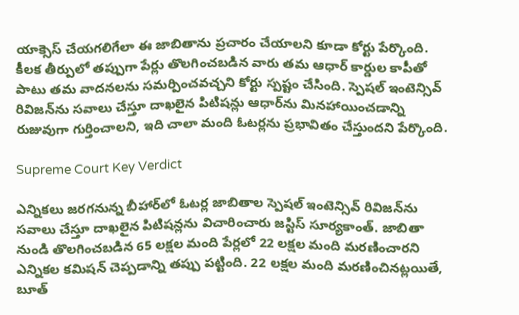యాక్సెస్ చేయగలిగేలా ఈ జాబితాను ప్రచారం చేయాలని కూడా కోర్టు పేర్కొంది. కీలక తీర్పులో తప్పుగా పేర్లు తొలగించబడిన వారు తమ ఆధార్ కార్డుల కాపీతో పాటు తమ వాదనలను సమర్పించవచ్చని కోర్టు స్ప‌ష్టం చేసింది. స్పెషల్ ఇంటెన్సివ్ రివిజన్‌ను సవాలు చేస్తూ దాఖలైన పిటిషన్లు ఆధార్‌ను మినహాయించడాన్ని రుజువుగా గుర్తించాల‌ని, ఇది చాలా మంది ఓటర్లను ప్రభావితం చేస్తుందని పేర్కొంది.

Supreme Court Key Verdict

ఎన్నికలు జరగనున్న బీహార్‌లో ఓటర్ల జాబితాల స్పెషల్ ఇంటెన్సివ్ రివిజన్‌ను సవాలు చేస్తూ దాఖలైన పిటిషన్లను విచారించారు జస్టిస్ సూర్యకాంత్. జాబితా నుండి తొలగించబడిన 65 లక్షల మంది పేర్లలో 22 లక్షల మంది మరణించారని ఎన్నికల కమిషన్ చెప్ప‌డాన్ని త‌ప్పు ప‌ట్టింది. 22 లక్షల మంది మరణించినట్లయితే, బూత్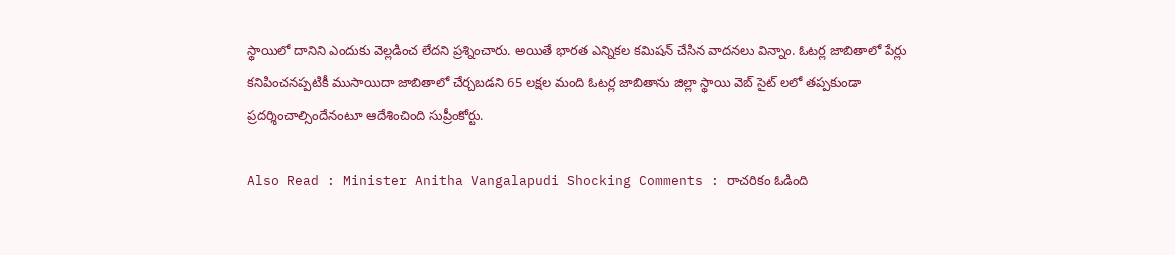స్థాయిలో దానిని ఎందుకు వెల్లడించ లేద‌ని ప్ర‌శ్నించారు. అయితే భారత ఎన్నికల కమిషన్ చేసిన వాద‌న‌లు విన్నాం. ఓట‌ర్ల జాబితాలో పేర్లు క‌నిపించ‌న‌ప్ప‌టికీ ముసాయిదా జాబితాలో చేర్చ‌బ‌డ‌ని 65 ల‌క్ష‌ల మంది ఓట‌ర్ల జాబితాను జిల్లా స్థాయి వెబ్ సైట్ ల‌లో త‌ప్ప‌కుండా ప్ర‌ద‌ర్శించాల్సిందేనంటూ ఆదేశించింది సుప్రీంకోర్టు.

Also Read : Minister Anitha Vangalapudi Shocking Comments : రాచ‌రికం ఓడింది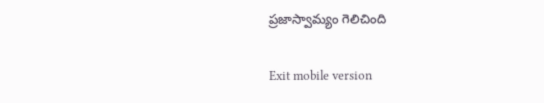ప్ర‌జాస్వామ్యం గెలిచింది

Exit mobile version